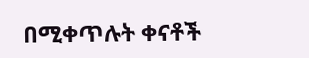በሚቀጥሉት ቀናቶች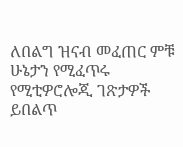ለበልግ ዝናብ መፈጠር ምቹ ሁኔታን የሚፈጥሩ የሚቲዎሮሎጂ ገጽታዎች ይበልጥ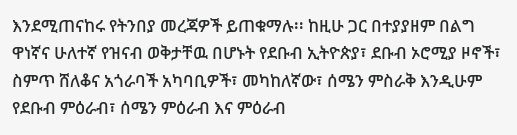እንደሚጠናከሩ የትንበያ መረጃዎች ይጠቁማሉ፡፡ ከዚሁ ጋር በተያያዘም በልግ ዋነኛና ሁለተኛ የዝናብ ወቅታቸዉ በሆኑት የደቡብ ኢትዮጵያ፣ ደቡብ ኦሮሚያ ዞኖች፣ ስምጥ ሸለቆና አጎራባች አካባቢዎች፣ መካከለኛው፣ ሰሜን ምስራቅ እንዲሁም የደቡብ ምዕራብ፣ ሰሜን ምዕራብ እና ምዕራብ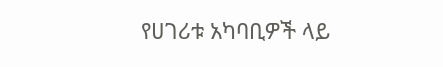የሀገሪቱ አካባቢዎች ላይ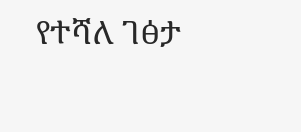የተሻለ ገፅታ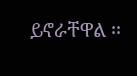ይኖራቸዋል ፡፡